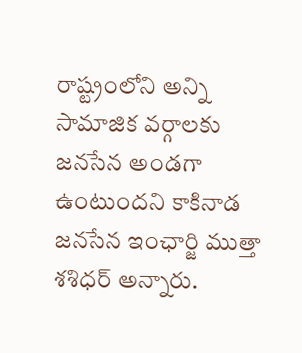రాష్ట్రంలోని అన్ని సామాజిక వర్గాలకు జనసేన అండగా ఉంటుందని కాకినాడ జనసేన ఇంఛార్జి ముత్తా శశిధర్ అన్నారు.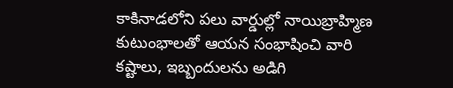కాకినాడలోని పలు వార్డుల్లో నాయిబ్రాహ్మిణ కుటుంభాలతో ఆయన సంభాషించి వారి కష్టాలు, ఇబ్బందులను అడిగి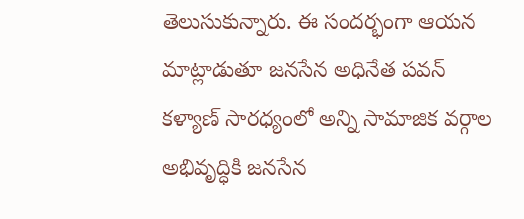తెలుసుకున్నారు. ఈ సందర్భంగా ఆయన మాట్లాడుతూ జనసేన అధినేత పవన్ కళ్యాణ్ సారధ్యంలో అన్ని సామాజిక వర్గాల అభివృద్ధికి జనసేన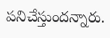పనిచేస్తుందన్నారు.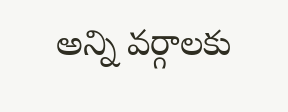అన్ని వర్గాలకు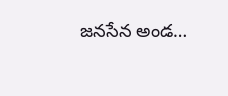జనసేన అండ…